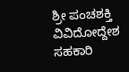ಶ್ರೀ ಪಂಚಶಕ್ತಿ ವಿವಿದೋದ್ದೇಶ ಸಹಕಾರಿ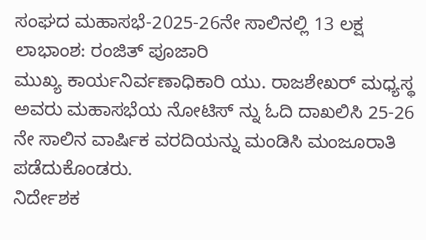ಸಂಘದ ಮಹಾಸಭೆ-2025-26ನೇ ಸಾಲಿನಲ್ಲಿ 13 ಲಕ್ಷ ಲಾಭಾಂಶ: ರಂಜಿತ್ ಪೂಜಾರಿ
ಮುಖ್ಯ ಕಾರ್ಯನಿರ್ವಣಾಧಿಕಾರಿ ಯು. ರಾಜಶೇಖರ್ ಮಧ್ಯಸ್ಥ ಅವರು ಮಹಾಸಭೆಯ ನೋಟಿಸ್ ನ್ನು ಓದಿ ದಾಖಲಿಸಿ 25-26 ನೇ ಸಾಲಿನ ವಾರ್ಷಿಕ ವರದಿಯನ್ನು ಮಂಡಿಸಿ ಮಂಜೂರಾತಿ ಪಡೆದುಕೊಂಡರು.
ನಿರ್ದೇಶಕ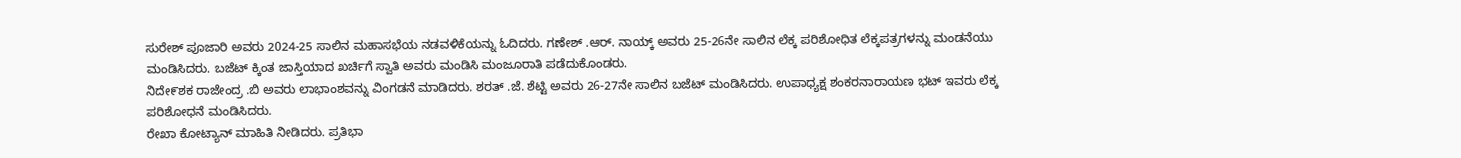ಸುರೇಶ್ ಪೂಜಾರಿ ಅವರು 2024-25 ಸಾಲಿನ ಮಹಾಸಭೆಯ ನಡವಳಿಕೆಯನ್ನು ಓದಿದರು. ಗಣೇಶ್ .ಆರ್. ನಾಯ್ಕ್ ಅವರು 25-26ನೇ ಸಾಲಿನ ಲೆಕ್ಕ ಪರಿಶೋಧಿತ ಲೆಕ್ಕಪತ್ರಗಳನ್ನು ಮಂಡನೆಯು ಮಂಡಿಸಿದರು. ಬಜೆಟ್ ಕ್ಕಿಂತ ಜಾಸ್ತಿಯಾದ ಖರ್ಚಿಗೆ ಸ್ವಾತಿ ಅವರು ಮಂಡಿಸಿ ಮಂಜೂರಾತಿ ಪಡೆದುಕೊಂಡರು.
ನಿದೇ೯ಶಕ ರಾಜೇಂದ್ರ .ಬಿ ಅವರು ಲಾಭಾಂಶವನ್ನು ವಿಂಗಡನೆ ಮಾಡಿದರು. ಶರತ್ .ಜೆ. ಶೆಟ್ಟಿ ಅವರು 26-27ನೇ ಸಾಲಿನ ಬಜೆಟ್ ಮಂಡಿಸಿದರು. ಉಪಾಧ್ಯಕ್ಷ ಶಂಕರನಾರಾಯಣ ಭಟ್ ಇವರು ಲೆಕ್ಕ ಪರಿಶೋಧನೆ ಮಂಡಿಸಿದರು.
ರೇಖಾ ಕೋಟ್ಯಾನ್ ಮಾಹಿತಿ ನೀಡಿದರು. ಪ್ರತಿಭಾ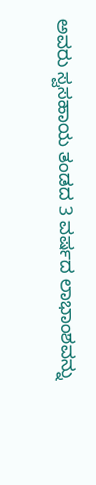ಅವರು ಸ್ವಸಹಾಯ ತಂಡದ 3 ವರ್ಷದ ಲಾಭಾಂಶವನ್ನು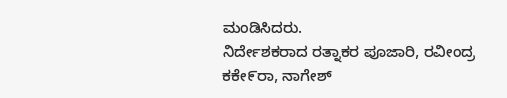ಮಂಡಿಸಿದರು.
ನಿರ್ದೇಶಕರಾದ ರತ್ನಾಕರ ಪೂಜಾರಿ, ರವೀಂದ್ರ ಕಕೇ೯ರಾ, ನಾಗೇಶ್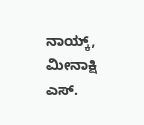ನಾಯ್ಕ್, ಮೀನಾಕ್ಷಿ ಎಸ್.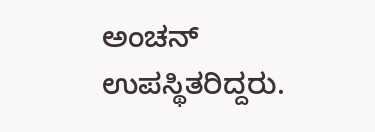ಅಂಚನ್ ಉಪಸ್ಥಿತರಿದ್ದರು.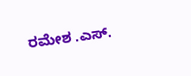ರಮೇಶ .ಎಸ್.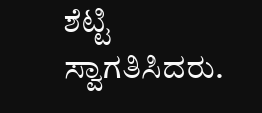ಶೆಟ್ಟಿ ಸ್ವಾಗತಿಸಿದರು.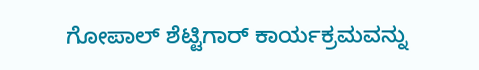ಗೋಪಾಲ್ ಶೆಟ್ಟಿಗಾರ್ ಕಾರ್ಯಕ್ರಮವನ್ನು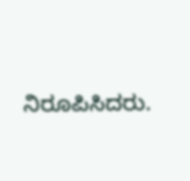ನಿರೂಪಿಸಿದರು.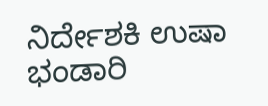ನಿರ್ದೇಶಕಿ ಉಷಾ ಭಂಡಾರಿ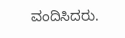ವಂದಿಸಿದರು.